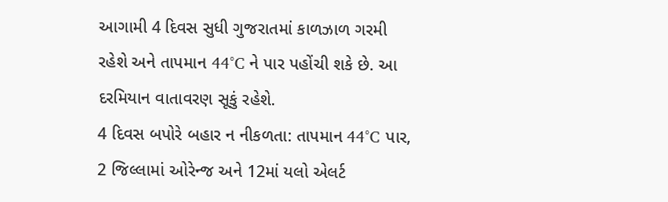આગામી 4 દિવસ સુધી ગુજરાતમાં કાળઝાળ ગરમી રહેશે અને તાપમાન 44°C ને પાર પહોંચી શકે છે. આ દરમિયાન વાતાવરણ સૂકું રહેશે.
4 દિવસ બપોરે બહાર ન નીકળતા: તાપમાન 44°C પાર, 2 જિલ્લામાં ઓરેન્જ અને 12માં યલો એલર્ટ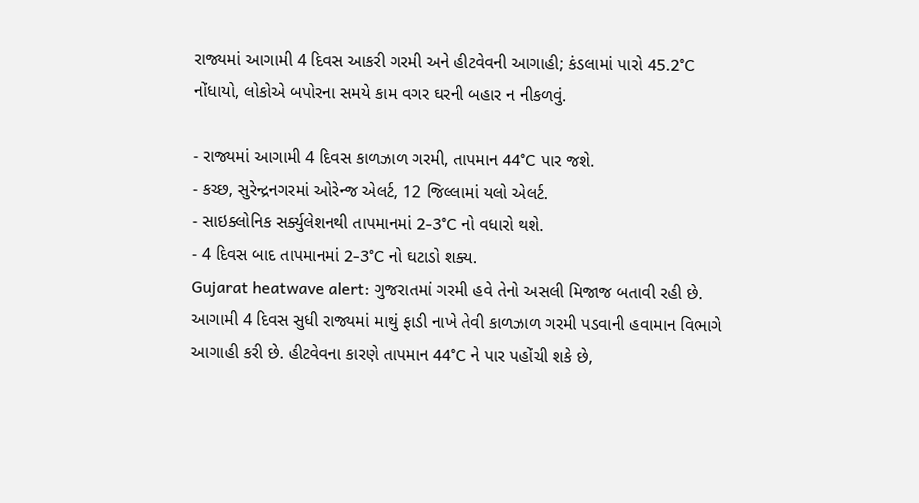રાજ્યમાં આગામી 4 દિવસ આકરી ગરમી અને હીટવેવની આગાહી; કંડલામાં પારો 45.2°C નોંધાયો, લોકોએ બપોરના સમયે કામ વગર ઘરની બહાર ન નીકળવું.

- રાજ્યમાં આગામી 4 દિવસ કાળઝાળ ગરમી, તાપમાન 44°C પાર જશે.
- કચ્છ, સુરેન્દ્રનગરમાં ઓરેન્જ એલર્ટ, 12 જિલ્લામાં યલો એલર્ટ.
- સાઇક્લોનિક સર્ક્યુલેશનથી તાપમાનમાં 2-3°C નો વધારો થશે.
- 4 દિવસ બાદ તાપમાનમાં 2-3°C નો ઘટાડો શક્ય.
Gujarat heatwave alert: ગુજરાતમાં ગરમી હવે તેનો અસલી મિજાજ બતાવી રહી છે. આગામી 4 દિવસ સુધી રાજ્યમાં માથું ફાડી નાખે તેવી કાળઝાળ ગરમી પડવાની હવામાન વિભાગે આગાહી કરી છે. હીટવેવના કારણે તાપમાન 44°C ને પાર પહોંચી શકે છે,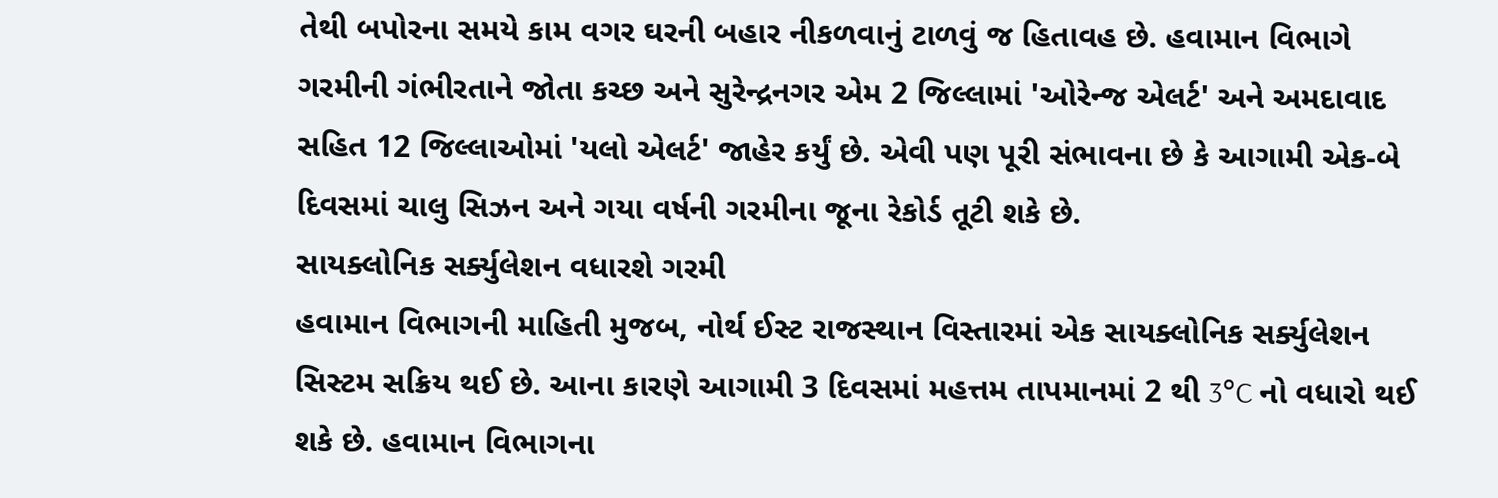તેથી બપોરના સમયે કામ વગર ઘરની બહાર નીકળવાનું ટાળવું જ હિતાવહ છે. હવામાન વિભાગે ગરમીની ગંભીરતાને જોતા કચ્છ અને સુરેન્દ્રનગર એમ 2 જિલ્લામાં 'ઓરેન્જ એલર્ટ' અને અમદાવાદ સહિત 12 જિલ્લાઓમાં 'યલો એલર્ટ' જાહેર કર્યું છે. એવી પણ પૂરી સંભાવના છે કે આગામી એક-બે દિવસમાં ચાલુ સિઝન અને ગયા વર્ષની ગરમીના જૂના રેકોર્ડ તૂટી શકે છે.
સાયક્લોનિક સર્ક્યુલેશન વધારશે ગરમી
હવામાન વિભાગની માહિતી મુજબ, નોર્થ ઈસ્ટ રાજસ્થાન વિસ્તારમાં એક સાયક્લોનિક સર્ક્યુલેશન સિસ્ટમ સક્રિય થઈ છે. આના કારણે આગામી 3 દિવસમાં મહત્તમ તાપમાનમાં 2 થી 3°C નો વધારો થઈ શકે છે. હવામાન વિભાગના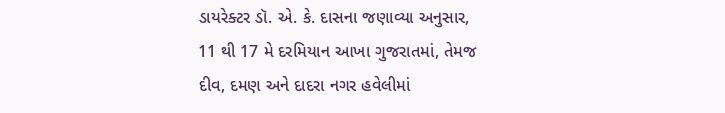ડાયરેક્ટર ડૉ. એ. કે. દાસના જણાવ્યા અનુસાર, 11 થી 17 મે દરમિયાન આખા ગુજરાતમાં, તેમજ દીવ, દમણ અને દાદરા નગર હવેલીમાં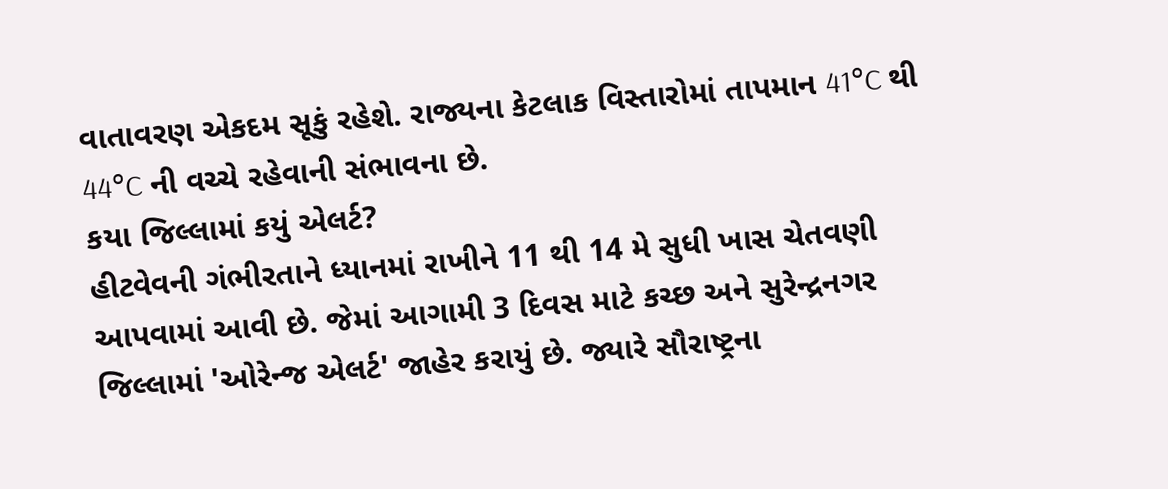વાતાવરણ એકદમ સૂકું રહેશે. રાજ્યના કેટલાક વિસ્તારોમાં તાપમાન 41°C થી 44°C ની વચ્ચે રહેવાની સંભાવના છે.
કયા જિલ્લામાં કયું એલર્ટ?
હીટવેવની ગંભીરતાને ધ્યાનમાં રાખીને 11 થી 14 મે સુધી ખાસ ચેતવણી આપવામાં આવી છે. જેમાં આગામી 3 દિવસ માટે કચ્છ અને સુરેન્દ્રનગર જિલ્લામાં 'ઓરેન્જ એલર્ટ' જાહેર કરાયું છે. જ્યારે સૌરાષ્ટ્રના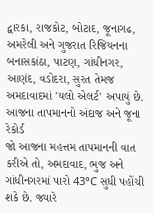દ્વારકા, રાજકોટ, બોટાદ, જૂનાગઢ, અમરેલી અને ગુજરાત રિજિયનના બનાસકાંઠા, પાટણ, ગાંધીનગર, આણંદ, વડોદરા, સુરત તેમજ અમદાવાદમાં 'યલો એલર્ટ' અપાયું છે.
આજના તાપમાનનો અંદાજ અને જૂના રેકોર્ડ
જો આજના મહત્તમ તાપમાનની વાત કરીએ તો, અમદાવાદ, ભુજ અને ગાંધીનગરમાં પારો 43°C સુધી પહોંચી શકે છે. જ્યારે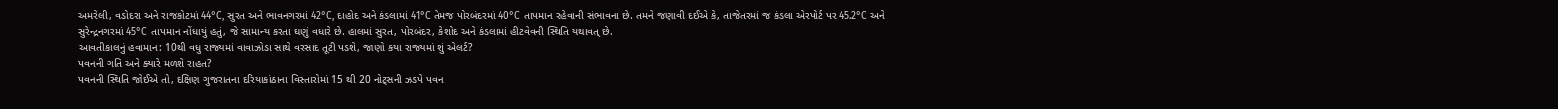અમરેલી, વડોદરા અને રાજકોટમાં 44°C, સુરત અને ભાવનગરમાં 42°C, દાહોદ અને કંડલામાં 41°C તેમજ પોરબંદરમાં 40°C તાપમાન રહેવાની સંભાવના છે. તમને જણાવી દઈએ કે, તાજેતરમાં જ કંડલા એરપોર્ટ પર 45.2°C અને સુરેન્દ્રનગરમાં 45°C તાપમાન નોંધાયું હતું, જે સામાન્ય કરતા ઘણું વધારે છે. હાલમાં સુરત, પોરબંદર, કેશોદ અને કંડલામાં હીટવેવની સ્થિતિ યથાવત્ છે.
આવતીકાલનું હવામાન: 10થી વધુ રાજ્યમાં વાવાઝોડા સાથે વરસાદ તૂટી પડશે, જાણો કયા રાજ્યમાં શું એલર્ટ?
પવનની ગતિ અને ક્યારે મળશે રાહત?
પવનની સ્થિતિ જોઈએ તો, દક્ષિણ ગુજરાતના દરિયાકાંઠાના વિસ્તારોમાં 15 થી 20 નોટ્સની ઝડપે પવન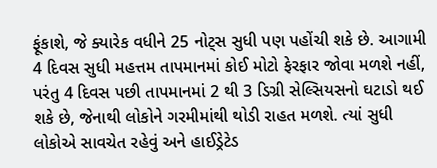ફૂંકાશે, જે ક્યારેક વધીને 25 નોટ્સ સુધી પણ પહોંચી શકે છે. આગામી 4 દિવસ સુધી મહત્તમ તાપમાનમાં કોઈ મોટો ફેરફાર જોવા મળશે નહીં, પરંતુ 4 દિવસ પછી તાપમાનમાં 2 થી 3 ડિગ્રી સેલ્સિયસનો ઘટાડો થઈ શકે છે, જેનાથી લોકોને ગરમીમાંથી થોડી રાહત મળશે. ત્યાં સુધી લોકોએ સાવચેત રહેવું અને હાઈડ્રેટેડ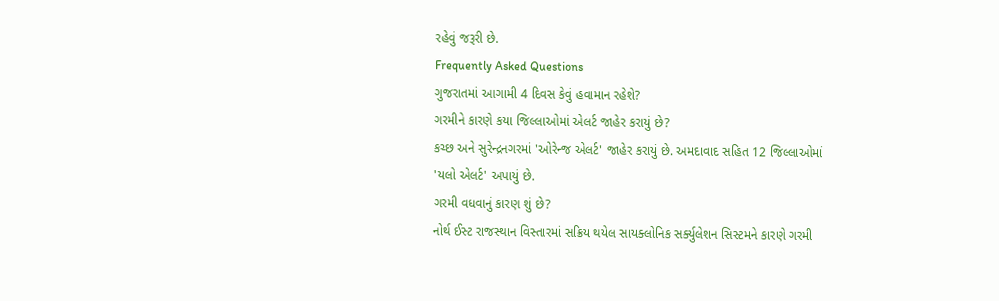રહેવું જરૂરી છે.
Frequently Asked Questions
ગુજરાતમાં આગામી 4 દિવસ કેવું હવામાન રહેશે?
ગરમીને કારણે કયા જિલ્લાઓમાં એલર્ટ જાહેર કરાયું છે?
કચ્છ અને સુરેન્દ્રનગરમાં 'ઓરેન્જ એલર્ટ' જાહેર કરાયું છે. અમદાવાદ સહિત 12 જિલ્લાઓમાં 'યલો એલર્ટ' અપાયું છે.
ગરમી વધવાનું કારણ શું છે?
નોર્થ ઈસ્ટ રાજસ્થાન વિસ્તારમાં સક્રિય થયેલ સાયક્લોનિક સર્ક્યુલેશન સિસ્ટમને કારણે ગરમી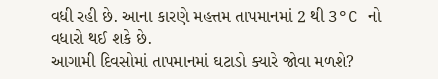વધી રહી છે. આના કારણે મહત્તમ તાપમાનમાં 2 થી 3°C નો વધારો થઈ શકે છે.
આગામી દિવસોમાં તાપમાનમાં ઘટાડો ક્યારે જોવા મળશે?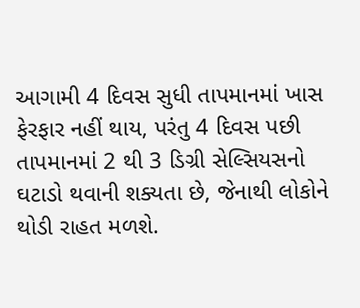આગામી 4 દિવસ સુધી તાપમાનમાં ખાસ ફેરફાર નહીં થાય, પરંતુ 4 દિવસ પછી તાપમાનમાં 2 થી 3 ડિગ્રી સેલ્સિયસનો ઘટાડો થવાની શક્યતા છે, જેનાથી લોકોને થોડી રાહત મળશે.